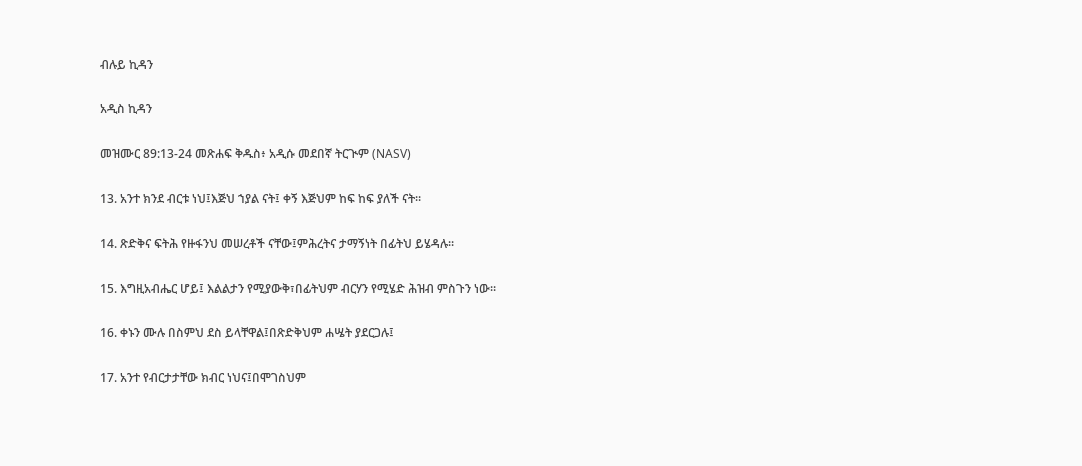ብሉይ ኪዳን

አዲስ ኪዳን

መዝሙር 89:13-24 መጽሐፍ ቅዱስ፥ አዲሱ መደበኛ ትርጒም (NASV)

13. አንተ ክንደ ብርቱ ነህ፤እጅህ ኀያል ናት፤ ቀኝ እጅህም ከፍ ከፍ ያለች ናት።

14. ጽድቅና ፍትሕ የዙፋንህ መሠረቶች ናቸው፤ምሕረትና ታማኝነት በፊትህ ይሄዳሉ።

15. እግዚአብሔር ሆይ፤ እልልታን የሚያውቅ፣በፊትህም ብርሃን የሚሄድ ሕዝብ ምስጉን ነው።

16. ቀኑን ሙሉ በስምህ ደስ ይላቸዋል፤በጽድቅህም ሐሤት ያደርጋሉ፤

17. አንተ የብርታታቸው ክብር ነህና፤በሞገስህም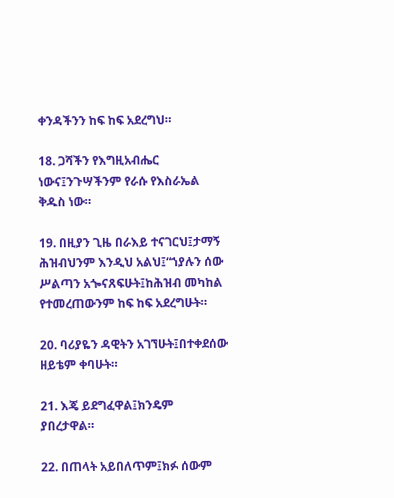ቀንዳችንን ከፍ ከፍ አደረግህ።

18. ጋሻችን የእግዚአብሔር ነውና፤ንጉሣችንም የራሱ የእስራኤል ቅዱስ ነው።

19. በዚያን ጊዜ በራእይ ተናገርህ፤ታማኝ ሕዝብህንም እንዲህ አልህ፤“ኀያሉን ሰው ሥልጣን አጐናጸፍሁት፤ከሕዝብ መካከል የተመረጠውንም ከፍ ከፍ አደረግሁት።

20. ባሪያዬን ዳዊትን አገኘሁት፤በተቀደሰው ዘይቴም ቀባሁት።

21. እጄ ይደግፈዋል፤ክንዴም ያበረታዋል።

22. በጠላት አይበለጥም፤ክፉ ሰውም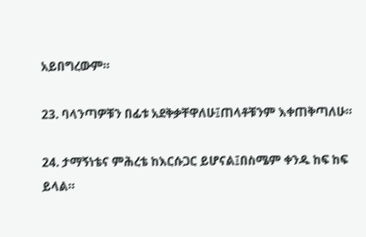አይበግረውም።

23. ባላንጣዎቹን በፊቱ አደቅቃቸዋለሁ፤ጠላቶቹንም እቀጠቅጣለሁ።

24. ታማኝነቴና ምሕረቴ ከእርሱጋር ይሆናል፤በስሜም ቀንዱ ከፍ ከፍ ይላል።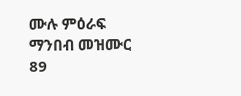ሙሉ ምዕራፍ ማንበብ መዝሙር 89